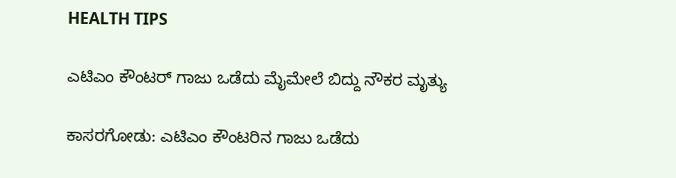HEALTH TIPS

ಎಟಿಎಂ ಕೌಂಟರ್ ಗಾಜು ಒಡೆದು ಮೈಮೇಲೆ ಬಿದ್ದು ನೌಕರ ಮೃತ್ಯು

ಕಾಸರಗೋಡು: ಎಟಿಎಂ ಕೌಂಟರಿನ ಗಾಜು ಒಡೆದು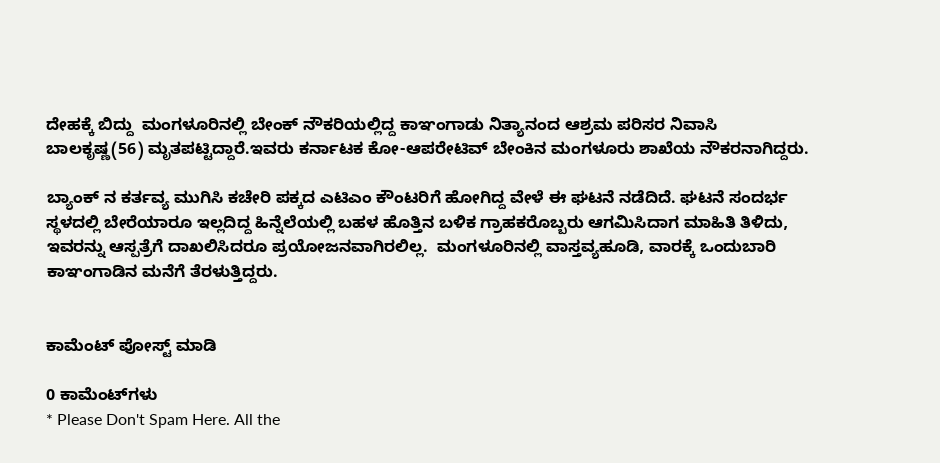ದೇಹಕ್ಕೆ ಬಿದ್ದು  ಮಂಗಳೂರಿನಲ್ಲಿ ಬೇಂಕ್ ನೌಕರಿಯಲ್ಲಿದ್ದ ಕಾಞಂಗಾಡು ನಿತ್ಯಾನಂದ ಆಶ್ರಮ ಪರಿಸರ ನಿವಾಸಿ ಬಾಲಕೃಷ್ಣ(56) ಮೃತಪಟ್ಟಿದ್ದಾರೆ.ಇವರು ಕರ್ನಾಟಕ ಕೋ-ಆಪರೇಟಿವ್ ಬೇಂಕಿನ ಮಂಗಳೂರು ಶಾಖೆಯ ನೌಕರನಾಗಿದ್ದರು.

ಬ್ಯಾಂಕ್ ನ ಕರ್ತವ್ಯ ಮುಗಿಸಿ ಕಚೇರಿ ಪಕ್ಕದ ಎಟಿಎಂ ಕೌಂಟರಿಗೆ ಹೋಗಿದ್ದ ವೇಳೆ ಈ ಘಟನೆ ನಡೆದಿದೆ. ಘಟನೆ ಸಂದರ್ಭ ಸ್ಥಳದಲ್ಲಿ ಬೇರೆಯಾರೂ ಇಲ್ಲದಿದ್ದ ಹಿನ್ನೆಲೆಯಲ್ಲಿ ಬಹಳ ಹೊತ್ತಿನ ಬಳಿಕ ಗ್ರಾಹಕರೊಬ್ಬರು ಆಗಮಿಸಿದಾಗ ಮಾಹಿತಿ ತಿಳಿದು, ಇವರನ್ನು ಆಸ್ಪತ್ರೆಗೆ ದಾಖಲಿಸಿದರೂ ಪ್ರಯೋಜನವಾಗಿರಲಿಲ್ಲ.  ಮಂಗಳೂರಿನಲ್ಲಿ ವಾಸ್ತವ್ಯಹೂಡಿ, ವಾರಕ್ಕೆ ಒಂದುಬಾರಿ ಕಾಞಂಗಾಡಿನ ಮನೆಗೆ ತೆರಳುತ್ತಿದ್ದರು.


ಕಾಮೆಂಟ್‌‌ ಪೋಸ್ಟ್‌ ಮಾಡಿ

0 ಕಾಮೆಂಟ್‌ಗಳು
* Please Don't Spam Here. All the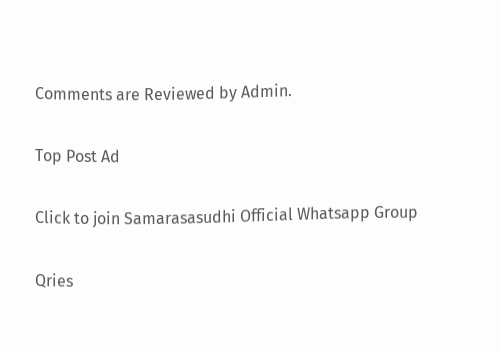Comments are Reviewed by Admin.

Top Post Ad

Click to join Samarasasudhi Official Whatsapp Group

Qries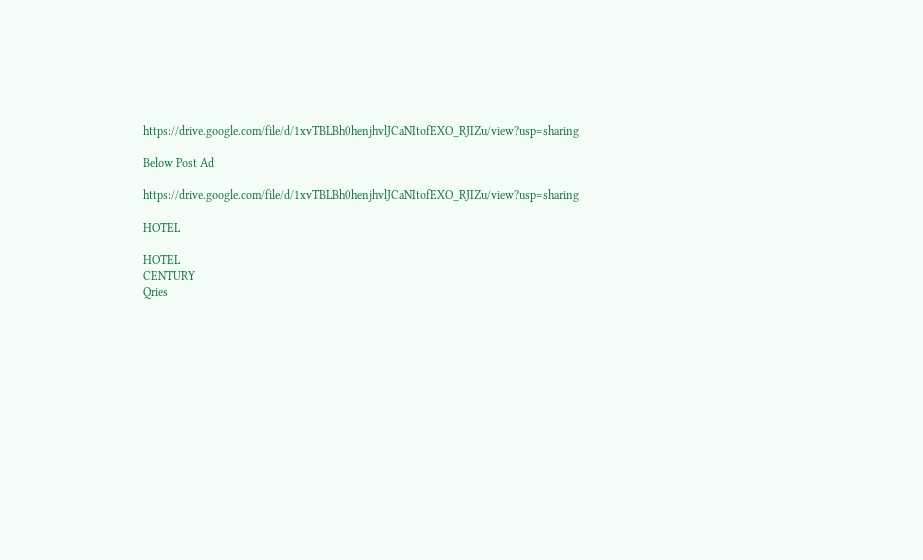https://drive.google.com/file/d/1xvTBLBh0henjhvlJCaNItofEXO_RJIZu/view?usp=sharing

Below Post Ad

https://drive.google.com/file/d/1xvTBLBh0henjhvlJCaNItofEXO_RJIZu/view?usp=sharing

HOTEL

HOTEL
CENTURY
Qries